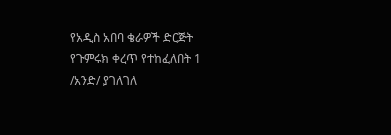የአዲስ አበባ ቄራዎች ድርጅት የጉምሩክ ቀረጥ የተከፈለበት 1 /አንድ/ ያገለገለ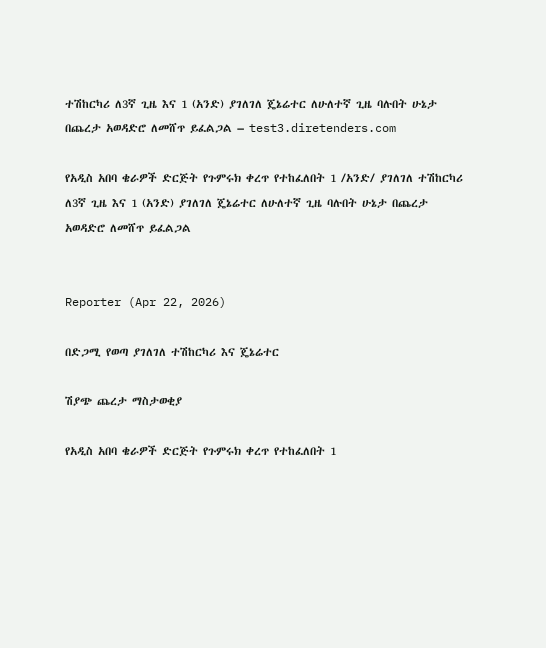ተሽከርካሪ ለ3ኛ ጊዜ እና 1 (አንድ) ያገለገለ ጄኔሬተር ለሁለተኛ ጊዜ ባሉበት ሁኔታ በጨረታ አወዳድሮ ለመሸጥ ይፈልጋል – test3.diretenders.com

የአዲስ አበባ ቄራዎች ድርጅት የጉምሩክ ቀረጥ የተከፈለበት 1 /አንድ/ ያገለገለ ተሽከርካሪ ለ3ኛ ጊዜ እና 1 (አንድ) ያገለገለ ጄኔሬተር ለሁለተኛ ጊዜ ባሉበት ሁኔታ በጨረታ አወዳድሮ ለመሸጥ ይፈልጋል


Reporter (Apr 22, 2026)

በድጋሚ የወጣ ያገለገለ ተሽከርካሪ እና ጄኔሬተር

ሽያጭ ጨረታ ማስታወቂያ

የአዲስ አበባ ቄራዎች ድርጅት የጉምሩክ ቀረጥ የተከፈለበት 1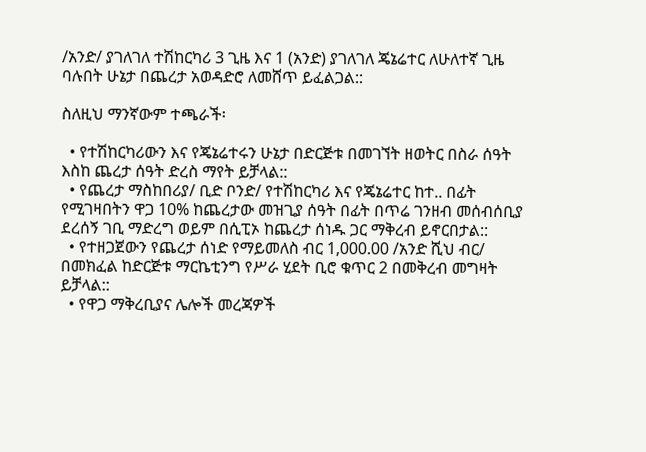/አንድ/ ያገለገለ ተሽከርካሪ 3 ጊዜ እና 1 (አንድ) ያገለገለ ጄኔሬተር ለሁለተኛ ጊዜ ባሉበት ሁኔታ በጨረታ አወዳድሮ ለመሸጥ ይፈልጋል::

ስለዚህ ማንኛውም ተጫራች፡

  • የተሽከርካሪውን እና የጄኔሬተሩን ሁኔታ በድርጅቱ በመገኘት ዘወትር በስራ ሰዓት እስከ ጨረታ ሰዓት ድረስ ማየት ይቻላል::
  • የጨረታ ማስከበሪያ/ ቢድ ቦንድ/ የተሽከርካሪ እና የጄኔሬተር ከተ.. በፊት የሚገዛበትን ዋጋ 10% ከጨረታው መዝጊያ ሰዓት በፊት በጥሬ ገንዘብ መሰብሰቢያ ደረሰኝ ገቢ ማድረግ ወይም በሲፒኦ ከጨረታ ሰነዱ ጋር ማቅረብ ይኖርበታል::
  • የተዘጋጀውን የጨረታ ሰነድ የማይመለስ ብር 1,000.00 /አንድ ሺህ ብር/ በመክፈል ከድርጅቱ ማርኬቲንግ የሥራ ሂደት ቢሮ ቁጥር 2 በመቅረብ መግዛት ይቻላል::
  • የዋጋ ማቅረቢያና ሌሎች መረጃዎች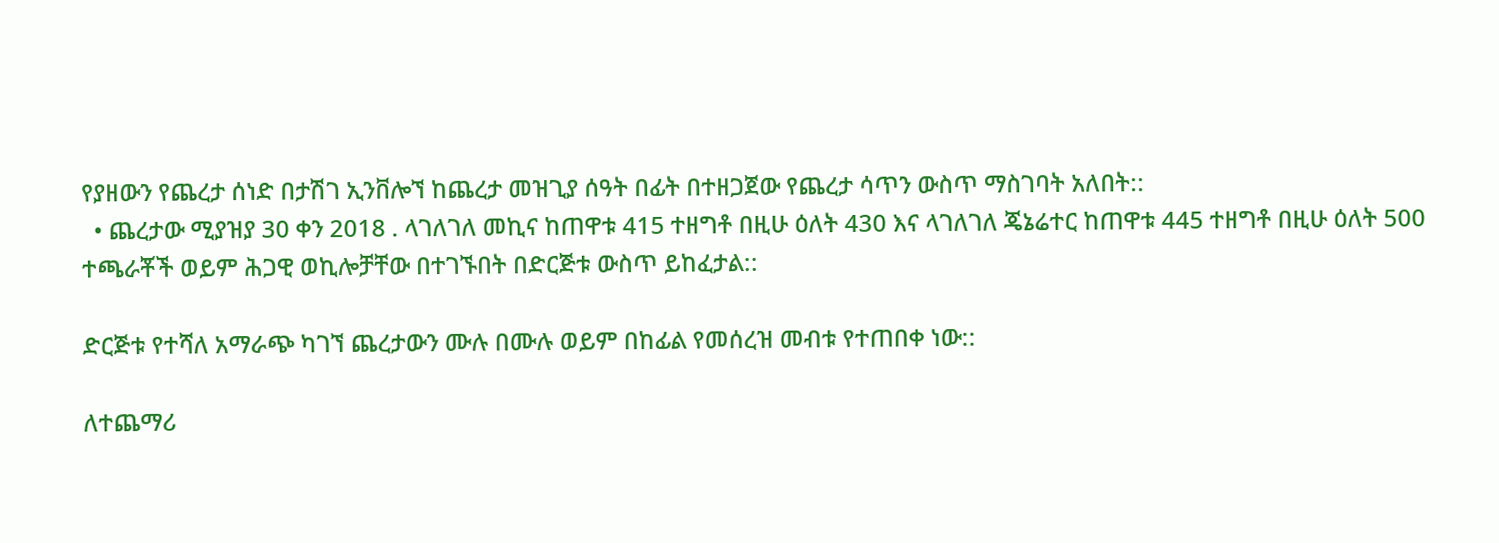የያዘውን የጨረታ ሰነድ በታሽገ ኢንቨሎኘ ከጨረታ መዝጊያ ሰዓት በፊት በተዘጋጀው የጨረታ ሳጥን ውስጥ ማስገባት አለበት::
  • ጨረታው ሚያዝያ 30 ቀን 2018 . ላገለገለ መኪና ከጠዋቱ 415 ተዘግቶ በዚሁ ዕለት 430 እና ላገለገለ ጄኔሬተር ከጠዋቱ 445 ተዘግቶ በዚሁ ዕለት 500 ተጫራቾች ወይም ሕጋዊ ወኪሎቻቸው በተገኙበት በድርጅቱ ውስጥ ይከፈታል::

ድርጅቱ የተሻለ አማራጭ ካገኘ ጨረታውን ሙሉ በሙሉ ወይም በከፊል የመሰረዝ መብቱ የተጠበቀ ነው::

ለተጨማሪ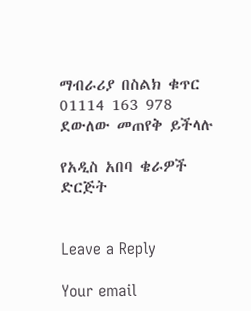ማብራሪያ በስልክ ቁጥር 01114 163 978 ደውለው መጠየቅ ይችላሉ

የአዲስ አበባ ቄራዎች ድርጅት


Leave a Reply

Your email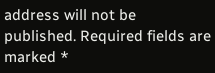address will not be published. Required fields are marked *